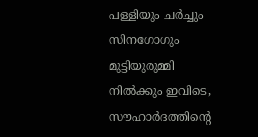പള്ളിയും ചര്‍ച്ചും സിനഗോഗും മുട്ടിയുരുമ്മി നില്‍ക്കും ഇവിടെ, സൗഹാര്‍ദത്തിന്റെ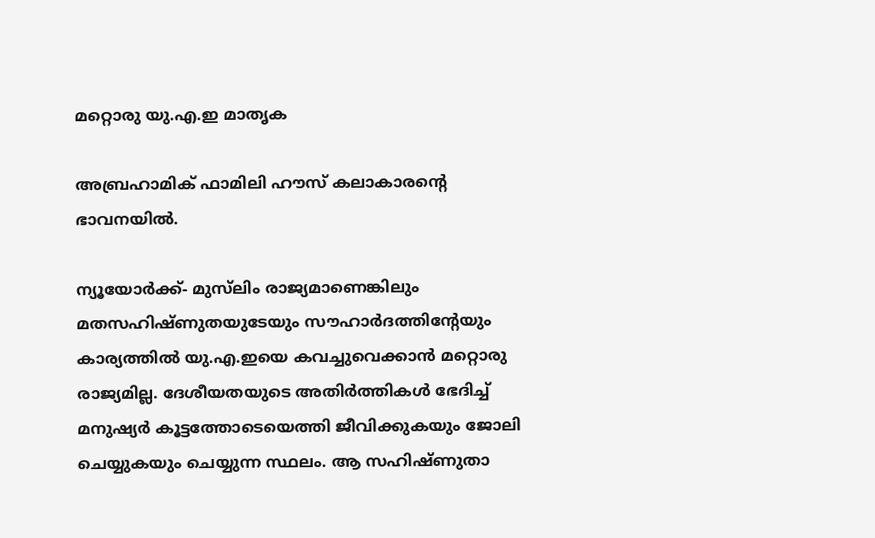മറ്റൊരു യു.എ.ഇ മാതൃക

അബ്രഹാമിക് ഫാമിലി ഹൗസ് കലാകാരന്റെ ഭാവനയില്‍.

ന്യൂയോര്‍ക്ക്- മുസ്‌ലിം രാജ്യമാണെങ്കിലും മതസഹിഷ്ണുതയുടേയും സൗഹാര്‍ദത്തിന്റേയും കാര്യത്തില്‍ യു.എ.ഇയെ കവച്ചുവെക്കാന്‍ മറ്റൊരു രാജ്യമില്ല. ദേശീയതയുടെ അതിര്‍ത്തികള്‍ ഭേദിച്ച് മനുഷ്യര്‍ കൂട്ടത്തോടെയെത്തി ജീവിക്കുകയും ജോലി ചെയ്യുകയും ചെയ്യുന്ന സ്ഥലം. ആ സഹിഷ്ണുതാ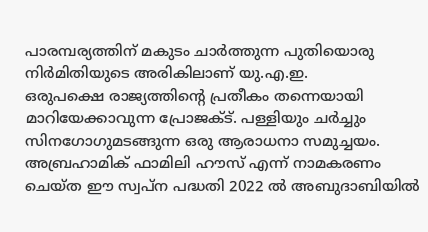പാരമ്പര്യത്തിന് മകുടം ചാര്‍ത്തുന്ന പുതിയൊരു നിര്‍മിതിയുടെ അരികിലാണ് യു.എ.ഇ.
ഒരുപക്ഷെ രാജ്യത്തിന്റെ പ്രതീകം തന്നെയായി മാറിയേക്കാവുന്ന പ്രോജക്ട്. പള്ളിയും ചര്‍ച്ചും സിനഗോഗുമടങ്ങുന്ന ഒരു ആരാധനാ സമുച്ചയം. അബ്രഹാമിക് ഫാമിലി ഹൗസ് എന്ന് നാമകരണം ചെയ്ത ഈ സ്വപ്ന പദ്ധതി 2022 ല്‍ അബുദാബിയില്‍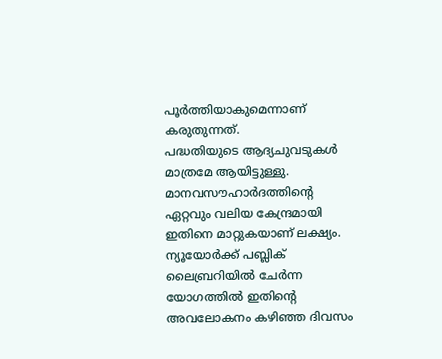പൂര്‍ത്തിയാകുമെന്നാണ് കരുതുന്നത്.
പദ്ധതിയുടെ ആദ്യചുവടുകള്‍ മാത്രമേ ആയിട്ടുള്ളു. മാനവസൗഹാര്‍ദത്തിന്റെ ഏറ്റവും വലിയ കേന്ദ്രമായി ഇതിനെ മാറ്റുകയാണ് ലക്ഷ്യം. ന്യൂയോര്‍ക്ക് പബ്ലിക് ലൈബ്രറിയില്‍ ചേര്‍ന്ന യോഗത്തില്‍ ഇതിന്റെ അവലോകനം കഴിഞ്ഞ ദിവസം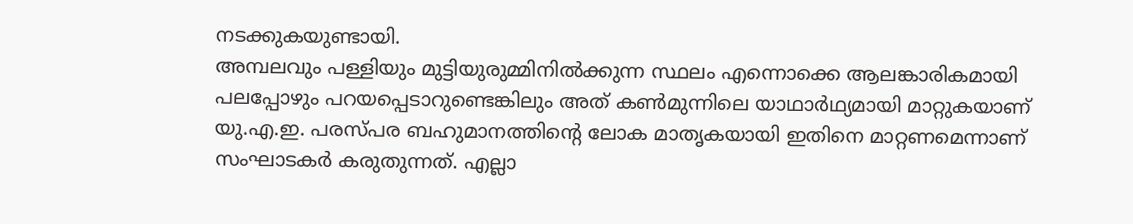നടക്കുകയുണ്ടായി.
അമ്പലവും പള്ളിയും മുട്ടിയുരുമ്മിനില്‍ക്കുന്ന സ്ഥലം എന്നൊക്കെ ആലങ്കാരികമായി പലപ്പോഴും പറയപ്പെടാറുണ്ടെങ്കിലും അത് കണ്‍മുന്നിലെ യാഥാര്‍ഥ്യമായി മാറ്റുകയാണ് യു.എ.ഇ. പരസ്പര ബഹുമാനത്തിന്റെ ലോക മാതൃകയായി ഇതിനെ മാറ്റണമെന്നാണ് സംഘാടകര്‍ കരുതുന്നത്. എല്ലാ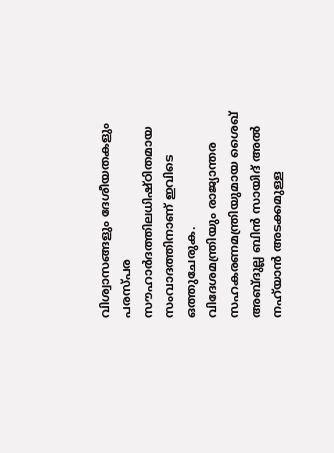വിശ്വാസങ്ങളും ദേശീയതകളും പരസ്പര സൗഹാര്‍ദത്തിലധിഷ്ഠിതമായ സംവാദത്തിനാണ് ഇവിടെ ഒത്തുചേരുക.
വിദേശമന്ത്രിയും രാജ്യാന്തര സഹകരണമന്ത്രിയുമായ ശൈഖ് അബ്ദുല്ല ബിന്‍ സായിദ് അല്‍ നഹ്‌യാന്‍ അടക്കമുള്ള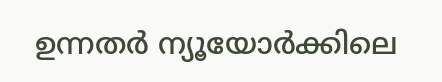ഉന്നതര്‍ ന്യൂയോര്‍ക്കിലെ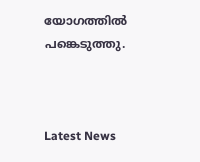യോഗത്തില്‍ പങ്കെടുത്തു.



Latest News